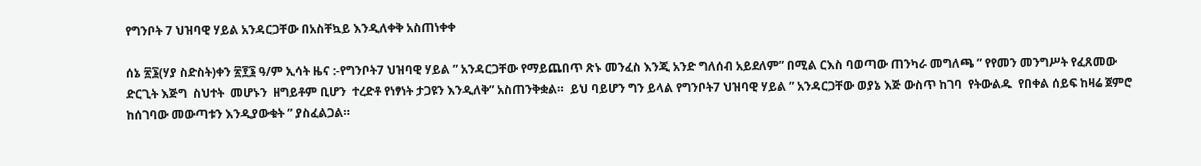የግንቦት 7 ህዝባዊ ሃይል አንዳርጋቸው በአስቸኳይ እንዲለቀቅ አስጠነቀቀ

ሰኔ ፳፮(ሃያ ስድስት)ቀን ፳፻፮ ዓ/ም ኢሳት ዜና :-የግንቦት7 ህዝባዊ ሃይል ” አንዳርጋቸው የማይጨበጥ ጽኑ መንፈስ እንጂ አንድ ግለሰብ አይደለም” በሚል ርእስ ባወጣው ጠንካራ መግለጫ ” የየመን መንግሥት የፈጸመው ድርጊት እጅግ  ስህተት  መሆኑን  ዘግይቶም ቢሆን  ተረድቶ የነፃነት ታጋዩን እንዲለቅ” አስጠንቅቋል።  ይህ ባይሆን ግን ይላል የግንቦት7 ህዝባዊ ሃይል ” አንዳርጋቸው ወያኔ እጅ ውስጥ ከገባ  የትውልዱ  የበቀል ሰይፍ ከዛሬ ጀምሮ ከሰገባው መውጣቱን እንዲያውቁት ” ያስፈልጋል።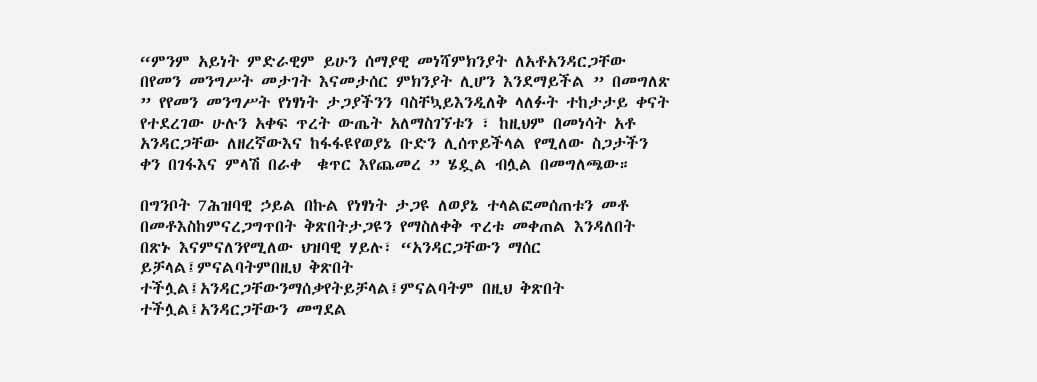“ምንም አይነት ምድራዊም ይሁን ሰማያዊ መነሻምክንያት ለአቶአንዳርጋቸው በየመን መንግሥት መታገት እናመታሰር ምክንያት ሊሆን እንደማይችል ” በመግለጽ ” የየመን መንግሥት የነፃነት ታጋያችንን ባስቸኳይእንዲለቅ ላለፉት ተከታታይ ቀናት የተደረገው ሁሉን አቀፍ ጥረት ውጤት አለማስገኘቱን ፣ ከዚህም በመነሳት አቶ አንዳርጋቸው ለዘረኛውእና ከፋፋዩየወያኔ ቡድን ሊሰጥይችላል የሚለው ስጋታችን ቀን በገፋእና ምላሽ በራቀ  ቁጥር እየጨመረ ” ሄዷል ብሏል በመግለጫው።

በግንቦት 7ሕዝባዊ ኃይል በኩል የነፃነት ታጋዩ ለወያኔ ተላልፎመሰጠቱን መቶ በመቶእስከምናረጋግጥበት ቅጽበትታጋዩን የማስለቀቅ ጥረቱ መቀጠል እንዳለበት በጽኑ እናምናለንየሚለው ህዝባዊ ሃይሉ፣ “አንዳርጋቸውን ማሰር ይቻላል፤ምናልባትምበዚህ ቅጽበት ተችሏል፤አንዳርጋቸውንማሰቃየትይቻላል፤ምናልባትም በዚህ ቅጽበት ተችሏል፤አንዳርጋቸውን መግደል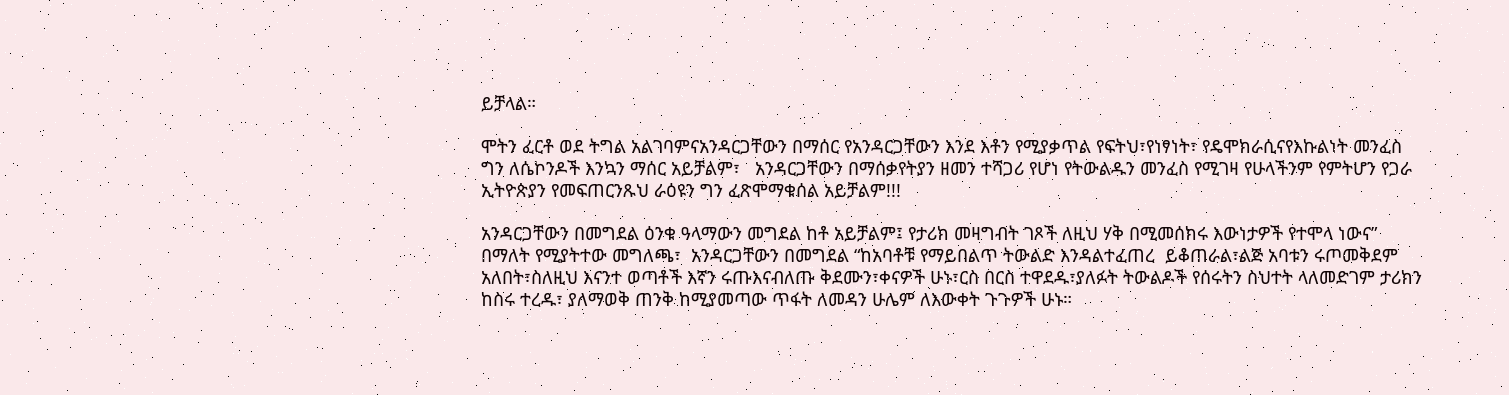ይቻላል።

ሞትን ፈርቶ ወደ ትግል አልገባምናአንዳርጋቸውን በማሰር የአንዳርጋቸውን እንደ እቶን የሚያቃጥል የፍትህ፣የነፃነት፣ የዴሞክራሲናየእኩልነት መንፈስ ግን ለሴኮንዶች እንኳን ማሰር አይቻልም፣   አንዳርጋቸውን በማሰቃየትያን ዘመን ተሻጋሪ የሆነ የትውልዱን መንፈስ የሚገዛ የሁላችንም የምትሆን የጋራ ኢትዮጵያን የመፍጠርንጹህ ራዕዩን ግን ፈጽሞማቁሰል አይቻልም!!!

አንዳርጋቸውን በመግደል ዕንቁ ዓላማውን መግደል ከቶ አይቻልም፤ የታሪክ መዛግብት ገጾች ለዚህ ሃቅ በሚመሰክሩ እውነታዎች የተሞላ ነውና” በማለት የሚያትተው መግለጫ፣  አንዳርጋቸውን በመግደል “ከአባቶቹ የማይበልጥ ትውልድ እንዳልተፈጠረ  ይቆጠራል፣ልጅ አባቱን ሩጦመቅደም አለበት፣ስለዚህ እናንተ ወጣቶች እኛን ሩጡእናብለጡ ቅደሙን፣ቀናዎች ሁኑ፣ርስ በርስ ተዋደዱ፣ያለፉት ትውልዶች የሰሩትን ስህተት ላለመድገም ታሪክን ከስሩ ተረዱ፣ ያለማወቅ ጠንቅ ከሚያመጣው ጥፋት ለመዳን ሁሌም ለእውቀት ጉጉዎች ሁኑ።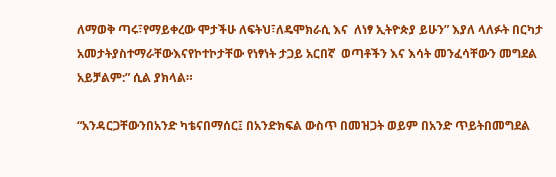ለማወቅ ጣሩ፣የማይቀረው ሞታችሁ ለፍትህ፣ለዴሞክራሲ እና  ለነፃ ኢትዮጵያ ይሁን” እያለ ላለፉት በርካታ አመታትያስተማራቸውእናየኮተኮታቸው የነፃነት ታጋይ አርበኛ  ወጣቶችን እና እሳት መንፈሳቸውን መግደል አይቻልም:” ሲል ያክላል።

“አንዳርጋቸውንበአንድ ካቴናበማሰር፤ በአንድክፍል ውስጥ በመዝጋት ወይም በአንድ ጥይትበመግደል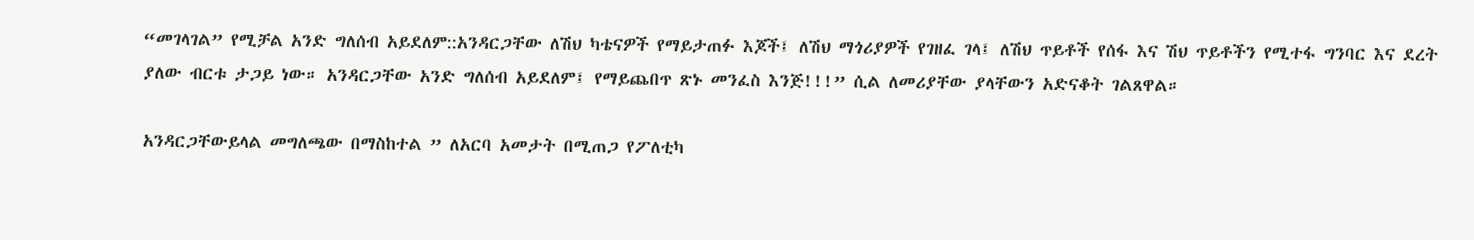“መገላገል” የሚቻል አንድ ግለሰብ አይደለም::አንዳርጋቸው ለሽህ ካቴናዎች የማይታጠፉ እጆች፤ ለሽህ ማጎሪያዎች የገዘፈ ገላ፤ ለሽህ ጥይቶች የሰፋ እና ሽህ ጥይቶችን የሚተፋ ግንባር እና ደረት ያለው ብርቱ ታጋይ ነው። አንዳርጋቸው አንድ ግለሰብ አይደለም፤ የማይጨበጥ ጽኑ መንፈስ እንጅ!!!” ሲል ለመሪያቸው ያላቸውን አድናቆት ገልጸዋል።

አንዳርጋቸውይላል መግለጫው በማስከተል ” ለአርባ አመታት በሚጠጋ የፖለቲካ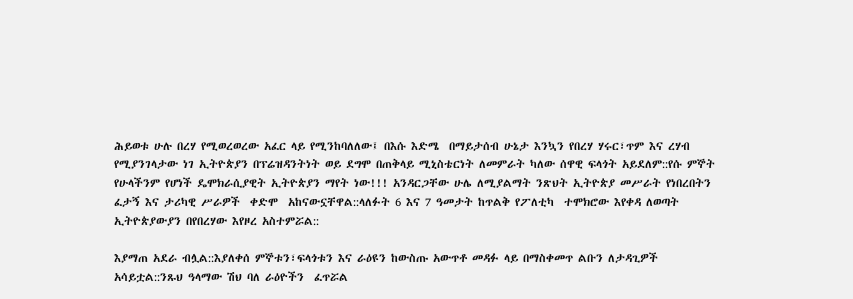ሕይወቱ ሁሉ በረሃ የሚወረወረው አፈር ላይ የሚንከባለለው፤ በእሱ እድሜ  በማይታሰብ ሁኔታ እንኳን የበረሃ ሃሩር፣ጥም እና ረሃብ የሚያንገላታው ነገ ኢትዮጵያን በፕሬዝዳንትነት ወይ ደግሞ በጠቅላይ ሚኒስቴርነት ለመምራት ካለው ሰዋዊ ፍላጎት አይደለም::የሱ ምኞት የሁላችንም የሆነች ዴሞክራሲያዊት ኢትዮጵያን ማየት ነው!!! አንዳርጋቸው ሁሌ ለሚያልማት ንጽህት ኢትዮጵያ መሥራት የነበረበትን ፈታኝ እና ታሪካዊ ሥራዎች  ቀድሞ  አከናውኗቸዋል::ላለፉት 6 እና 7 ዓመታት ከጥልቅ የፖለቲካ  ተሞክሮው እየቀዳ ለወጣት  ኢትዮጵያውያን በየበረሃው እየዞረ አስተምሯል::

እያማጠ አደራ ብሏል::እያለቀሰ ምኞቱን፣ፍላጎቱን እና ራዕዩን ከውስጡ አውጥቶ መዳፉ ላይ በማስቀመጥ ልቡን ለታዳጊዎች አሳይቷል::ንጹህ ዓላማው ሽህ ባለ ራዕዮችን  ፈጥሯል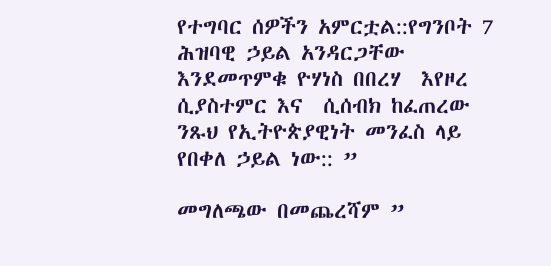የተግባር ሰዎችን አምርቷል::የግንቦት 7 ሕዝባዊ ኃይል አንዳርጋቸው እንደመጥምቁ ዮሃነስ በበረሃ  እየዞረ ሲያስተምር እና  ሲሰብክ ከፈጠረው ንጹህ የኢትዮጵያዊነት መንፈስ ላይ የበቀለ ኃይል ነው:: ”

መግለጫው በመጨረሻም ”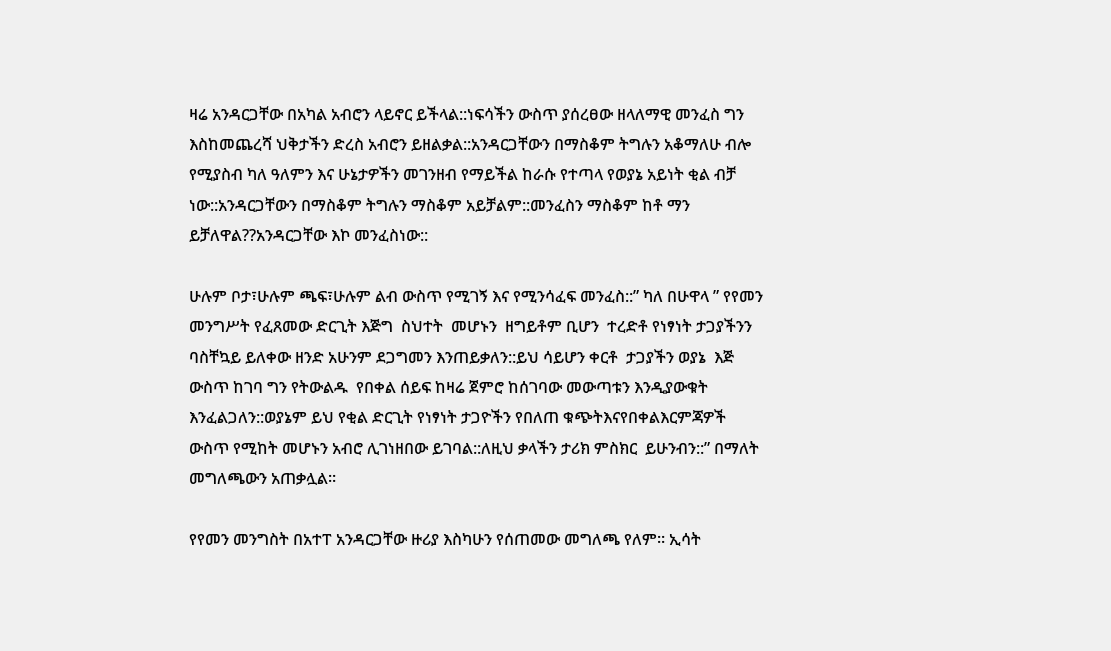ዛሬ አንዳርጋቸው በአካል አብሮን ላይኖር ይችላል::ነፍሳችን ውስጥ ያሰረፀው ዘላለማዊ መንፈስ ግን እስከመጨረሻ ህቅታችን ድረስ አብሮን ይዘልቃል::አንዳርጋቸውን በማስቆም ትግሉን አቆማለሁ ብሎ የሚያስብ ካለ ዓለምን እና ሁኔታዎችን መገንዘብ የማይችል ከራሱ የተጣላ የወያኔ አይነት ቂል ብቻ ነው::አንዳርጋቸውን በማስቆም ትግሉን ማስቆም አይቻልም::መንፈስን ማስቆም ከቶ ማን ይቻለዋል??አንዳርጋቸው እኮ መንፈስነው::

ሁሉም ቦታ፣ሁሉም ጫፍ፣ሁሉም ልብ ውስጥ የሚገኝ እና የሚንሳፈፍ መንፈስ::” ካለ በሁዋላ ” የየመን መንግሥት የፈጸመው ድርጊት እጅግ  ስህተት  መሆኑን  ዘግይቶም ቢሆን  ተረድቶ የነፃነት ታጋያችንን ባስቸኳይ ይለቀው ዘንድ አሁንም ደጋግመን እንጠይቃለን::ይህ ሳይሆን ቀርቶ  ታጋያችን ወያኔ  እጅ ውስጥ ከገባ ግን የትውልዱ  የበቀል ሰይፍ ከዛሬ ጀምሮ ከሰገባው መውጣቱን እንዲያውቁት እንፈልጋለን::ወያኔም ይህ የቂል ድርጊት የነፃነት ታጋዮችን የበለጠ ቁጭትእናየበቀልእርምጃዎች ውስጥ የሚከት መሆኑን አብሮ ሊገነዘበው ይገባል::ለዚህ ቃላችን ታሪክ ምስክር  ይሁንብን::” በማለት መግለጫውን አጠቃሏል።

የየመን መንግስት በአተፐ አንዳርጋቸው ዙሪያ እስካሁን የሰጠመው መግለጫ የለም። ኢሳት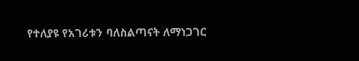የተለያዩ የአገሪቱን ባለስልጣናት ለማነጋገር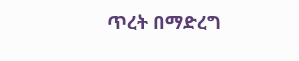ጥረት በማድረግ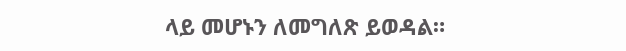ላይ መሆኑን ለመግለጽ ይወዳል።